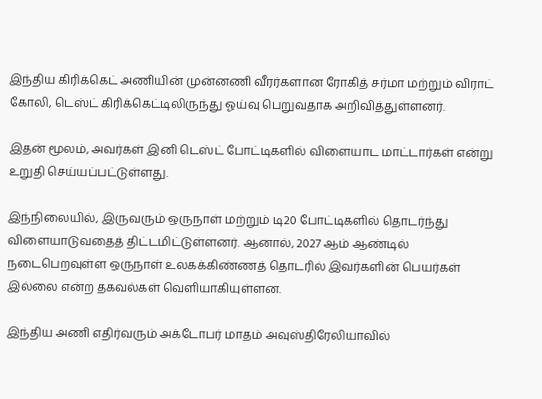இந்திய கிரிக்கெட் அணியின் முன்னணி வீரர்களான ரோகித் சர்மா மற்றும் விராட் கோலி, டெஸ்ட் கிரிக்கெட்டிலிருந்து ஓய்வு பெறுவதாக அறிவித்துள்ளனர்.

இதன் மூலம், அவர்கள் இனி டெஸ்ட் போட்டிகளில் விளையாட மாட்டார்கள் என்று உறுதி செய்யப்பட்டுள்ளது.

இந்நிலையில், இருவரும் ஒருநாள் மற்றும் டி20 போட்டிகளில் தொடர்ந்து விளையாடுவதைத் திட்டமிட்டுள்ளனர். ஆனால், 2027 ஆம் ஆண்டில் நடைபெறவுள்ள ஒருநாள் உலகக்கிண்ணத் தொடரில் இவர்களின் பெயர்கள் இல்லை என்ற தகவல்கள் வெளியாகியுள்ளன.

இந்திய அணி எதிர்வரும் அக்டோபர் மாதம் அவுஸ்திரேலியாவில்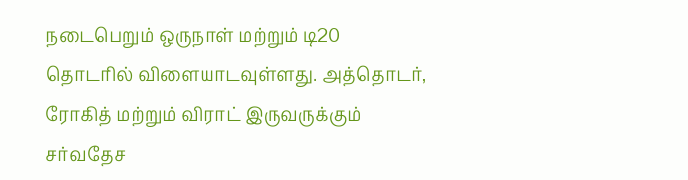நடைபெறும் ஒருநாள் மற்றும் டி20 தொடரில் விளையாடவுள்ளது. அத்தொடர், ரோகித் மற்றும் விராட் இருவருக்கும் சர்வதேச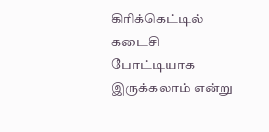கிரிக்கெட்டில் கடைசி போட்டியாக இருக்கலாம் என்று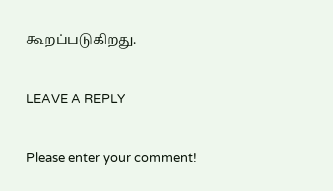கூறப்படுகிறது.

LEAVE A REPLY

Please enter your comment!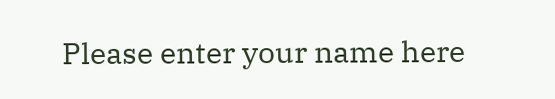Please enter your name here